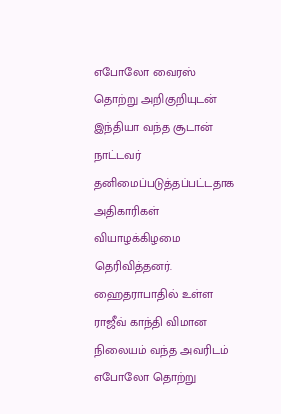எபோலோ வைரஸ் தொற்று அறிகுறியுடன் இந்தியா வந்த சூடான் நாட்டவர் தனிமைப்படுத்தப்பட்டதாக அதிகாரிகள் வியாழக்கிழமை தெரிவித்தனர்.
ஹைதராபாதில் உள்ள ராஜீவ் காந்தி விமான நிலையம் வந்த அவரிடம் எபோலோ தொற்று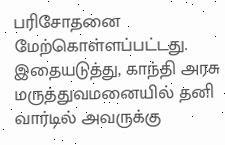பரிசோதனை மேற்கொள்ளப்பட்டது. இதையடுத்து, காந்தி அரசு மருத்துவமனையில் தனி வார்டில் அவருக்கு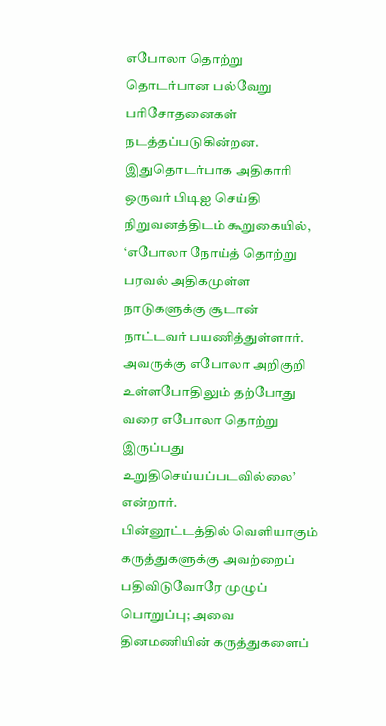எபோலா தொற்று தொடர்பான பல்வேறு பரிசோதனைகள் நடத்தப்படுகின்றன.
இதுதொடர்பாக அதிகாரி ஒருவர் பிடிஐ செய்தி நிறுவனத்திடம் கூறுகையில், ‘எபோலா நோய்த் தொற்று பரவல் அதிகமுள்ள நாடுகளுக்கு சூடான் நாட்டவர் பயணித்துள்ளார். அவருக்கு எபோலா அறிகுறி உள்ளபோதிலும் தற்போது வரை எபோலா தொற்று இருப்பது உறுதிசெய்யப்படவில்லை’ என்றார்.
பின்னூட்டத்தில் வெளியாகும் கருத்துகளுக்கு அவற்றைப் பதிவிடுவோரே முழுப் பொறுப்பு; அவை தினமணியின் கருத்துகளைப்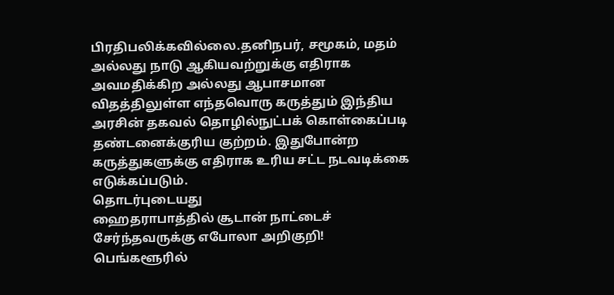பிரதிபலிக்கவில்லை.தனிநபர், சமூகம், மதம் அல்லது நாடு ஆகியவற்றுக்கு எதிராக அவமதிக்கிற அல்லது ஆபாசமான விதத்திலுள்ள எந்தவொரு கருத்தும் இந்திய அரசின் தகவல் தொழில்நுட்பக் கொள்கைப்படி தண்டனைக்குரிய குற்றம். இதுபோன்ற கருத்துகளுக்கு எதிராக உரிய சட்ட நடவடிக்கை எடுக்கப்படும்.
தொடர்புடையது
ஹைதராபாத்தில் சூடான் நாட்டைச் சேர்ந்தவருக்கு எபோலா அறிகுறி!
பெங்களூரில்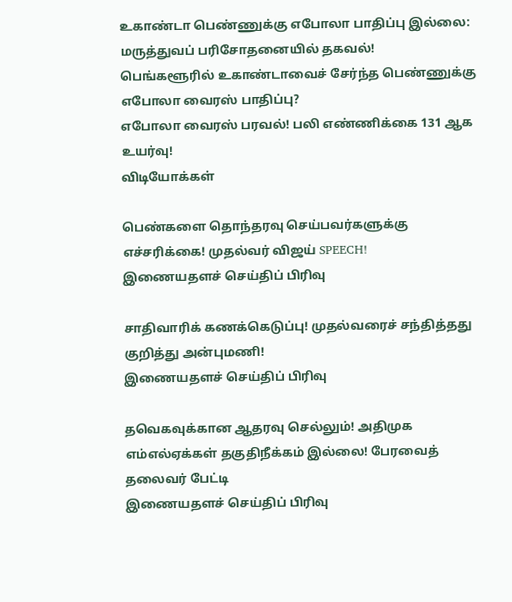உகாண்டா பெண்ணுக்கு எபோலா பாதிப்பு இல்லை: மருத்துவப் பரிசோதனையில் தகவல்!
பெங்களூரில் உகாண்டாவைச் சேர்ந்த பெண்ணுக்கு எபோலா வைரஸ் பாதிப்பு?
எபோலா வைரஸ் பரவல்! பலி எண்ணிக்கை 131 ஆக உயர்வு!
விடியோக்கள்

பெண்களை தொந்தரவு செய்பவர்களுக்கு எச்சரிக்கை! முதல்வர் விஜய் SPEECH!
இணையதளச் செய்திப் பிரிவு

சாதிவாரிக் கணக்கெடுப்பு! முதல்வரைச் சந்தித்தது குறித்து அன்புமணி!
இணையதளச் செய்திப் பிரிவு

தவெகவுக்கான ஆதரவு செல்லும்! அதிமுக எம்எல்ஏக்கள் தகுதிநீக்கம் இல்லை! பேரவைத் தலைவர் பேட்டி
இணையதளச் செய்திப் பிரிவு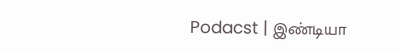Podacst | இண்டியா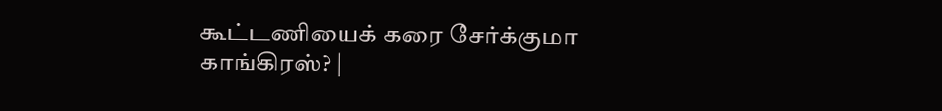கூட்டணியைக் கரை சேர்க்குமா காங்கிரஸ்? |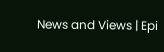News and Views | Epi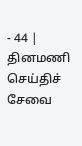- 44 |
தினமணி செய்திச் சேவை